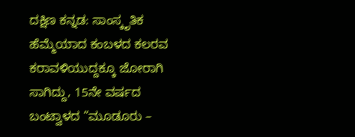ದಕ್ಷಿಣ ಕನ್ನಡ: ಸಾಂಸ್ಕೃತಿಕ ಹೆಮ್ಮೆಯಾದ ಕಂಬಳದ ಕಲರವ ಕರಾವಳಿಯುದ್ದಕ್ಕೂ ಜೋರಾಗಿ ಸಾಗಿದ್ದು, 15ನೇ ವರ್ಷದ ಬಂಟ್ವಾಳದ “ಮೂಡೂರು –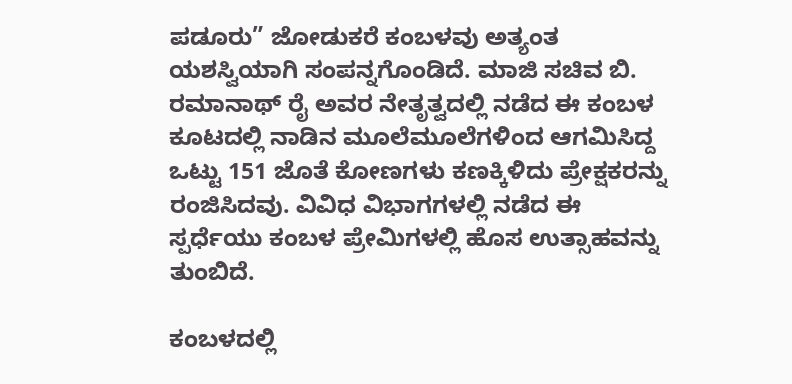ಪಡೂರು” ಜೋಡುಕರೆ ಕಂಬಳವು ಅತ್ಯಂತ ಯಶಸ್ವಿಯಾಗಿ ಸಂಪನ್ನಗೊಂಡಿದೆ. ಮಾಜಿ ಸಚಿವ ಬಿ. ರಮಾನಾಥ್ ರೈ ಅವರ ನೇತೃತ್ವದಲ್ಲಿ ನಡೆದ ಈ ಕಂಬಳ ಕೂಟದಲ್ಲಿ ನಾಡಿನ ಮೂಲೆಮೂಲೆಗಳಿಂದ ಆಗಮಿಸಿದ್ದ ಒಟ್ಟು 151 ಜೊತೆ ಕೋಣಗಳು ಕಣಕ್ಕಿಳಿದು ಪ್ರೇಕ್ಷಕರನ್ನು ರಂಜಿಸಿದವು. ವಿವಿಧ ವಿಭಾಗಗಳಲ್ಲಿ ನಡೆದ ಈ ಸ್ಪರ್ಧೆಯು ಕಂಬಳ ಪ್ರೇಮಿಗಳಲ್ಲಿ ಹೊಸ ಉತ್ಸಾಹವನ್ನು ತುಂಬಿದೆ.

ಕಂಬಳದಲ್ಲಿ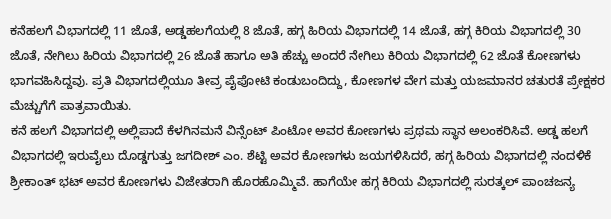ಕನೆಹಲಗೆ ವಿಭಾಗದಲ್ಲಿ 11 ಜೊತೆ, ಅಡ್ಡಹಲಗೆಯಲ್ಲಿ 8 ಜೊತೆ, ಹಗ್ಗ ಹಿರಿಯ ವಿಭಾಗದಲ್ಲಿ 14 ಜೊತೆ, ಹಗ್ಗ ಕಿರಿಯ ವಿಭಾಗದಲ್ಲಿ 30 ಜೊತೆ, ನೇಗಿಲು ಹಿರಿಯ ವಿಭಾಗದಲ್ಲಿ 26 ಜೊತೆ ಹಾಗೂ ಅತಿ ಹೆಚ್ಚು ಅಂದರೆ ನೇಗಿಲು ಕಿರಿಯ ವಿಭಾಗದಲ್ಲಿ 62 ಜೊತೆ ಕೋಣಗಳು ಭಾಗವಹಿಸಿದ್ದವು. ಪ್ರತಿ ವಿಭಾಗದಲ್ಲಿಯೂ ತೀವ್ರ ಪೈಪೋಟಿ ಕಂಡುಬಂದಿದ್ದು, ಕೋಣಗಳ ವೇಗ ಮತ್ತು ಯಜಮಾನರ ಚತುರತೆ ಪ್ರೇಕ್ಷಕರ ಮೆಚ್ಚುಗೆಗೆ ಪಾತ್ರವಾಯಿತು.
ಕನೆ ಹಲಗೆ ವಿಭಾಗದಲ್ಲಿ ಅಲ್ಲಿಪಾದೆ ಕೆಳಗಿನಮನೆ ವಿನ್ಸೆಂಟ್ ಪಿಂಟೋ ಅವರ ಕೋಣಗಳು ಪ್ರಥಮ ಸ್ಥಾನ ಅಲಂಕರಿಸಿವೆ. ಅಡ್ಡ ಹಲಗೆ ವಿಭಾಗದಲ್ಲಿ ಇರುವೈಲು ದೊಡ್ಡಗುತ್ತು ಜಗದೀಶ್ ಎಂ. ಶೆಟ್ಟಿ ಅವರ ಕೋಣಗಳು ಜಯಗಳಿಸಿದರೆ, ಹಗ್ಗ ಹಿರಿಯ ವಿಭಾಗದಲ್ಲಿ ನಂದಳಿಕೆ ಶ್ರೀಕಾಂತ್ ಭಟ್ ಅವರ ಕೋಣಗಳು ವಿಜೇತರಾಗಿ ಹೊರಹೊಮ್ಮಿವೆ. ಹಾಗೆಯೇ ಹಗ್ಗ ಕಿರಿಯ ವಿಭಾಗದಲ್ಲಿ ಸುರತ್ಕಲ್ ಪಾಂಚಜನ್ಯ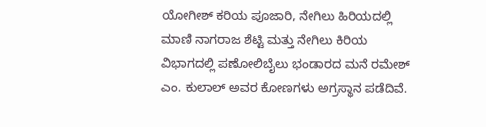ಯೋಗೀಶ್ ಕರಿಯ ಪೂಜಾರಿ, ನೇಗಿಲು ಹಿರಿಯದಲ್ಲಿ ಮಾಣಿ ನಾಗರಾಜ ಶೆಟ್ಟಿ ಮತ್ತು ನೇಗಿಲು ಕಿರಿಯ ವಿಭಾಗದಲ್ಲಿ ಪಣೋಲಿಬೈಲು ಭಂಡಾರದ ಮನೆ ರಮೇಶ್ ಎಂ. ಕುಲಾಲ್ ಅವರ ಕೋಣಗಳು ಅಗ್ರಸ್ಥಾನ ಪಡೆದಿವೆ.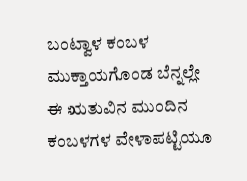ಬಂಟ್ವಾಳ ಕಂಬಳ ಮುಕ್ತಾಯಗೊಂಡ ಬೆನ್ನಲ್ಲೇ ಈ ಋತುವಿನ ಮುಂದಿನ ಕಂಬಳಗಳ ವೇಳಾಪಟ್ಟಿಯೂ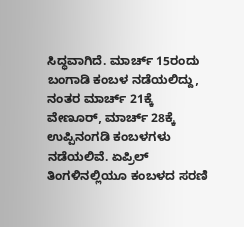ಸಿದ್ಧವಾಗಿದೆ. ಮಾರ್ಚ್ 15ರಂದು ಬಂಗಾಡಿ ಕಂಬಳ ನಡೆಯಲಿದ್ದು, ನಂತರ ಮಾರ್ಚ್ 21ಕ್ಕೆ ವೇಣೂರ್, ಮಾರ್ಚ್ 28ಕ್ಕೆ ಉಪ್ಪಿನಂಗಡಿ ಕಂಬಳಗಳು ನಡೆಯಲಿವೆ. ಏಪ್ರಿಲ್ ತಿಂಗಳಿನಲ್ಲಿಯೂ ಕಂಬಳದ ಸರಣಿ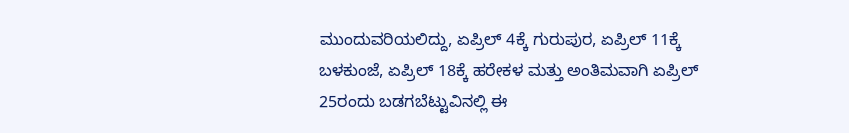ಮುಂದುವರಿಯಲಿದ್ದು, ಏಪ್ರಿಲ್ 4ಕ್ಕೆ ಗುರುಪುರ, ಏಪ್ರಿಲ್ 11ಕ್ಕೆ ಬಳಕುಂಜೆ, ಏಪ್ರಿಲ್ 18ಕ್ಕೆ ಹರೇಕಳ ಮತ್ತು ಅಂತಿಮವಾಗಿ ಏಪ್ರಿಲ್ 25ರಂದು ಬಡಗಬೆಟ್ಟುವಿನಲ್ಲಿ ಈ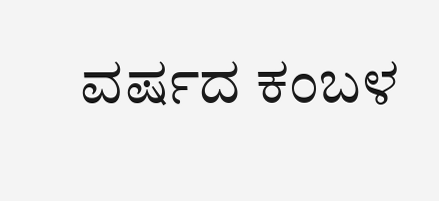ವರ್ಷದ ಕಂಬಳ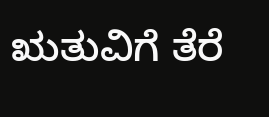ಋತುವಿಗೆ ತೆರೆ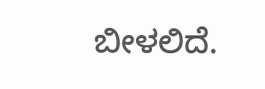ಬೀಳಲಿದೆ.